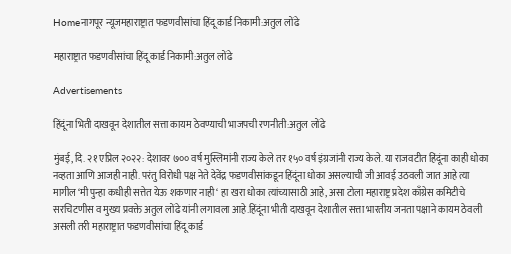Homeनागपूर न्यूजमहाराष्ट्रात फडणवीसांचा हिंदू कार्ड निकामी:अतुल लोंढे

महाराष्ट्रात फडणवीसांचा हिंदू कार्ड निकामी:अतुल लोंढे

Advertisements

हिंदूंना भिती दाखवून देशातील सत्ता कायम ठेवण्याची भाजपची रणनीती:अतुल लोंढे

मुंबई, दि. २१ एप्रिल २०२२: देशावर ७०० वर्ष मुस्लिमांनी राज्य केले तर १५० वर्ष इंग्रजांनी राज्य केले. या राजवटीत हिंदूंना काही धोका नव्हता आणि आजही नाही. परंतु विरोधी पक्ष नेते देवेंद्र फडणवीसांकडून हिंदूंना धोका असल्याची जी आवई उठवली जात आहे त्या मागील ‘मी पुन्हा कधीही सत्तेत येऊ शकणार नाही‘ हा खरा धोका त्यांच्यासाठी आहे, असा टोला महाराष्ट्र प्रदेश काँग्रेस कमिटीचे सरचिटणीस व मुख्य प्रवक्ते अतुल लोंढे यांनी लगावला आहे.हिंदूंना भीती दाखवून देशातील सत्ता भारतीय जनता पक्षाने कायम ठेवली असली तरी महाराष्ट्रात फडणवीसांचा हिंदू कार्ड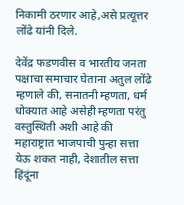निकामी ठरणार आहे,असे प्रत्यूत्तर लोंढे यांनी दिले.

देवेंद्र फडणवीस व भारतीय जनता पक्षाचा समाचार घेताना अतुल लोंढे म्हणाले की, सनातनी म्हणता, धर्म धोक्यात आहे असेही म्हणता परंतु वस्तुस्थिती अशी आहे की महाराष्ट्रात भाजपाची पुन्हा सत्ता येऊ शकत नाही, देशातील सत्ता हिंदूंना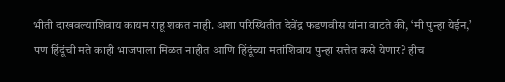भीती दाखवल्याशिवाय कायम राहू शकत नाही. अशा परिस्थितीत देवेंद्र फडणवीस यांना वाटते की, ‘मी पुन्हा येईन,’ पण हिंदूंची मते काही भाजपाला मिळत नाहीत आणि हिंदूंच्या मतांशिवाय पुन्हा सत्तेत कसे येणार? हीच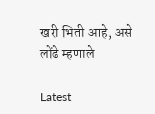खरी भिती आहे, असे लोंढे म्हणाले

Latest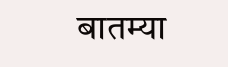बातम्या